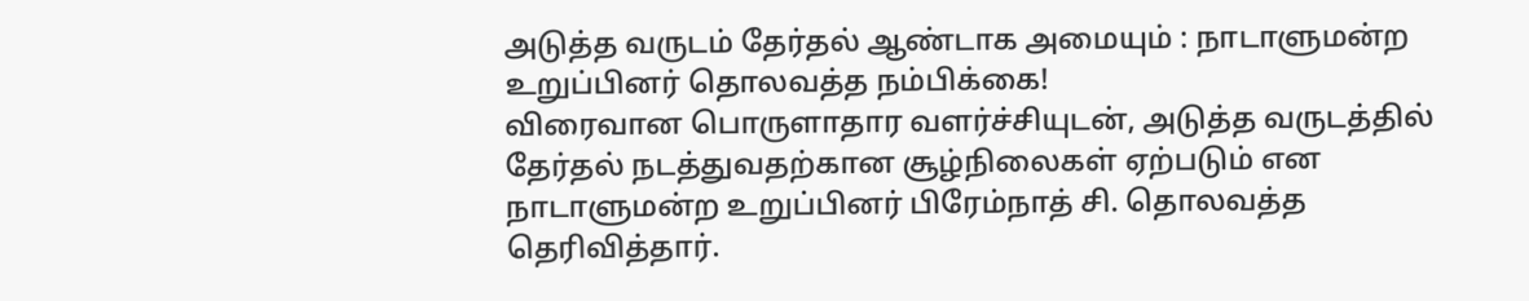அடுத்த வருடம் தேர்தல் ஆண்டாக அமையும் : நாடாளுமன்ற உறுப்பினர் தொலவத்த நம்பிக்கை!
விரைவான பொருளாதார வளர்ச்சியுடன், அடுத்த வருடத்தில் தேர்தல் நடத்துவதற்கான சூழ்நிலைகள் ஏற்படும் என நாடாளுமன்ற உறுப்பினர் பிரேம்நாத் சி. தொலவத்த தெரிவித்தார்.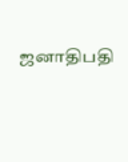ஜனாதிபதி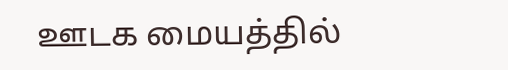ஊடக மையத்தில்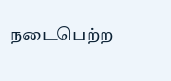நடைபெற்ற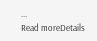...
Read moreDetails